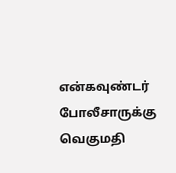என்கவுண்டர் போலீசாருக்கு வெகுமதி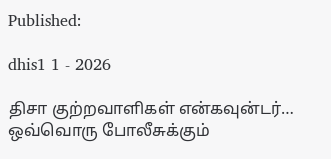Published:

dhis1 1 - 2026

திசா குற்றவாளிகள் என்கவுன்டர்… ஒவ்வொரு போலீசுக்கும்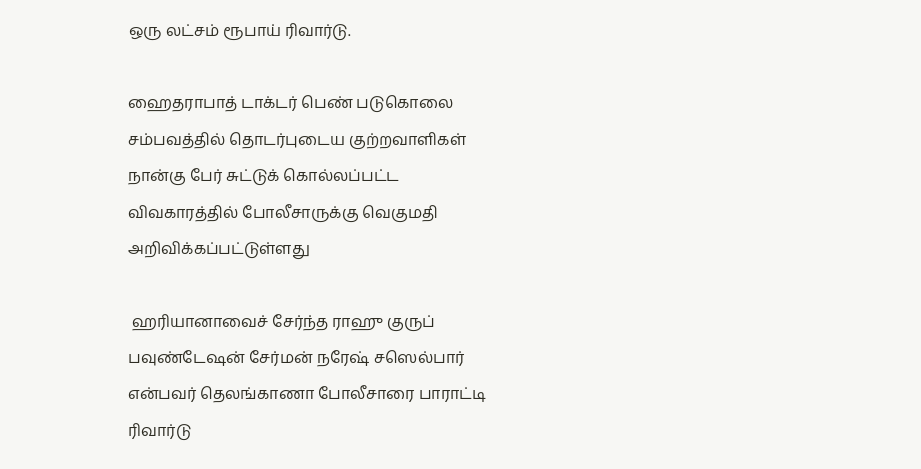ஒரு லட்சம் ரூபாய் ரிவார்டு.

ஹைதராபாத் டாக்டர் பெண் படுகொலை சம்பவத்தில் தொடர்புடைய குற்றவாளிகள் நான்கு பேர் சுட்டுக் கொல்லப்பட்ட விவகாரத்தில் போலீசாருக்கு வெகுமதி அறிவிக்கப்பட்டுள்ளது

 ஹரியானாவைச் சேர்ந்த ராஹு குருப் பவுண்டேஷன் சேர்மன் நரேஷ் சஸெல்பார் என்பவர் தெலங்காணா போலீசாரை பாராட்டி ரிவார்டு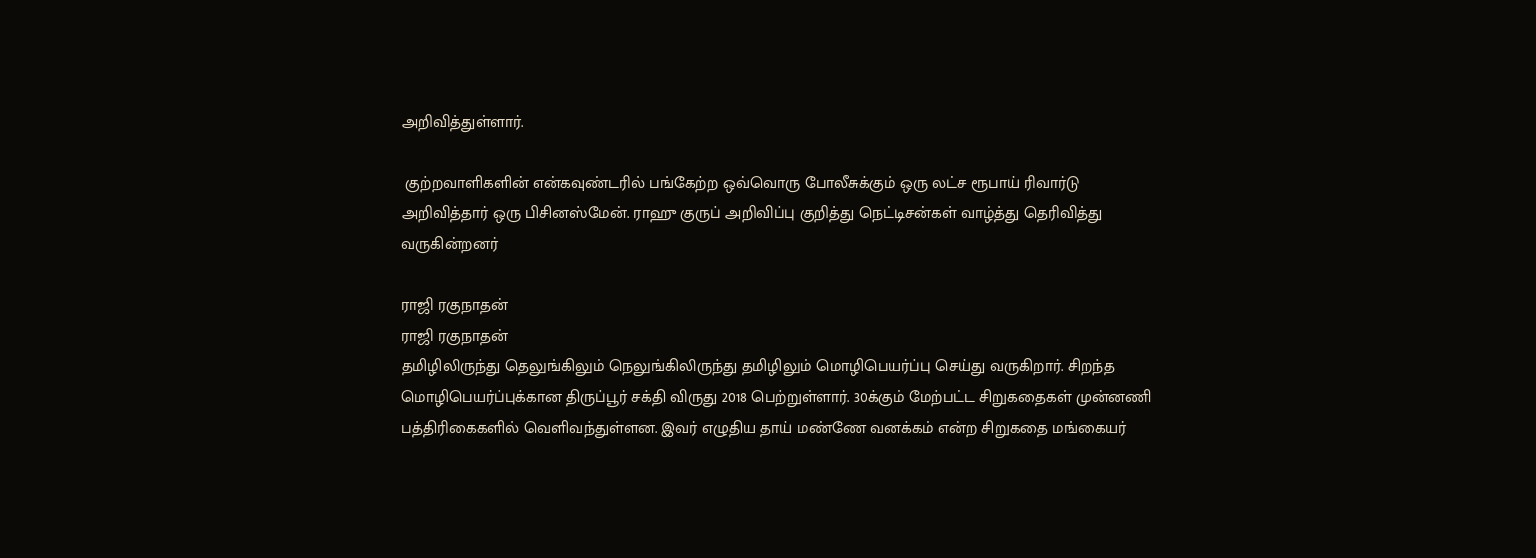அறிவித்துள்ளார்.

 குற்றவாளிகளின் என்கவுண்டரில் பங்கேற்ற ஒவ்வொரு போலீசுக்கும் ஒரு லட்ச ரூபாய் ரிவார்டு அறிவித்தார் ஒரு பிசினஸ்மேன். ராஹு குருப் அறிவிப்பு குறித்து நெட்டிசன்கள் வாழ்த்து தெரிவித்து வருகின்றனர்

ராஜி ரகுநாதன்
ராஜி ரகுநாதன்
தமிழிலிருந்து தெலுங்கிலும் நெலுங்கிலிருந்து தமிழிலும் மொழிபெயர்ப்பு செய்து வருகிறார். சிறந்த மொழிபெயர்ப்புக்கான திருப்பூர் சக்தி விருது 2018 பெற்றுள்ளார். 30க்கும் மேற்பட்ட சிறுகதைகள் முன்னணி பத்திரிகைகளில் வெளிவந்துள்ளன. இவர் எழுதிய தாய் மண்ணே வனக்கம் என்ற சிறுகதை மங்கையர்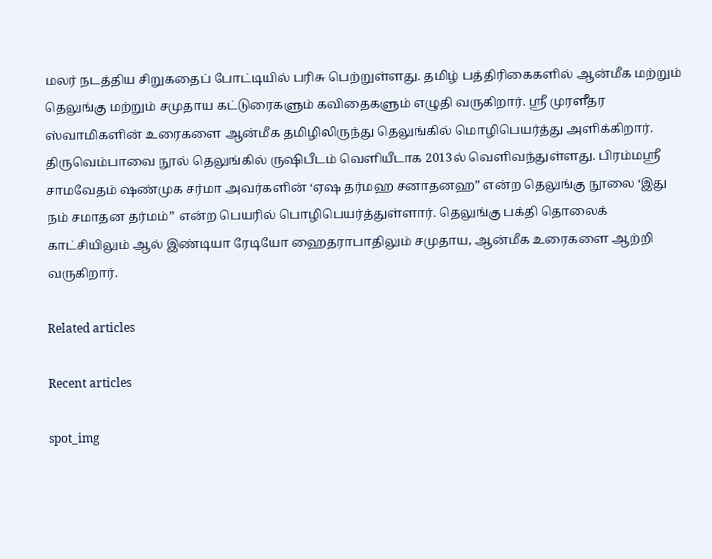மலர் நடத்திய சிறுகதைப் போட்டியில் பரிசு பெற்றுள்ளது. தமிழ் பத்திரிகைகளில் ஆன்மீக மற்றும் தெலுங்கு மற்றும் சமுதாய கட்டுரைகளும் கவிதைகளும் எழுதி வருகிறார். ஸ்ரீ முரளீதர ஸ்வாமிகளின் உரைகளை ஆன்மீக தமிழிலிருந்து தெலுங்கில் மொழிபெயர்த்து அளிக்கிறார். திருவெம்பாவை நூல் தெலுங்கில் ருஷிபீடம் வெளியீடாக 2013ல் வெளிவந்துள்ளது. பிரம்மஸ்ரீ சாமவேதம் ஷண்முக சர்மா அவர்களின் ‘ஏஷ தர்மஹ சனாதனஹ” என்ற தெலுங்கு நூலை ‘இது நம் சமாதன தர்மம்” என்ற பெயரில் பொழிபெயர்த்துள்ளார். தெலுங்கு பக்தி தொலைக் காட்சியிலும் ஆல் இண்டியா ரேடியோ ஹைதராபாதிலும் சமுதாய, ஆன்மீக உரைகளை ஆற்றி வருகிறார்.

Related articles

Recent articles

spot_img